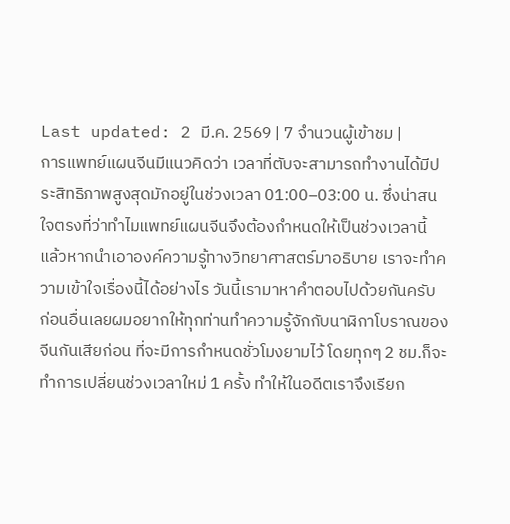Last updated: 2 มี.ค. 2569 | 7 จำนวนผู้เข้าชม |
การแพทย์แผนจีนมีแนวคิดว่า เวลาที่ตับจะสามารถทำงานได้มีประสิทธิภาพสูงสุดมักอยู่ในช่วงเวลา 01:00–03:00 น. ซึ่งน่าสนใจตรงที่ว่าทำไมแพทย์แผนจีนจึงต้องกำหนดให้เป็นช่วงเวลานี้ แล้วหากนำเอาองค์ความรู้ทางวิทยาศาสตร์มาอธิบาย เราจะทำความเข้าใจเรื่องนี้ได้อย่างไร วันนี้เรามาหาคำตอบไปด้วยกันครับ
ก่อนอื่นเลยผมอยากให้ทุกท่านทำความรู้จักกับนาฬิกาโบราณของจีนกันเสียก่อน ที่จะมีการกำหนดชั่วโมงยามไว้ โดยทุกๆ 2 ชม.ก็จะทำการเปลี่ยนช่วงเวลาใหม่ 1 ครั้ง ทำให้ในอดีตเราจึงเรียก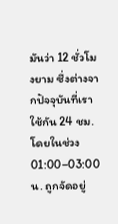มันว่า 12 ชั่วโมงยาม ซึ่งต่างจากปัจจุบันที่เราใช้กัน 24 ชม. โดยในช่วง 01:00–03:00 น. ถูกจัดอยู่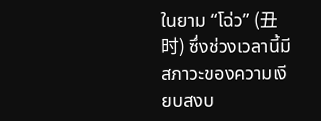ในยาม “โฉ่ว” (丑时) ซึ่งช่วงเวลานี้มีสภาวะของความเงียบสงบ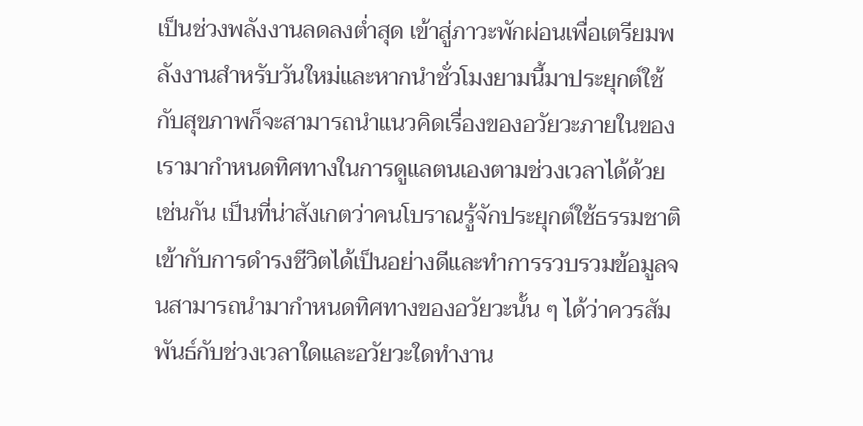เป็นช่วงพลังงานลดลงต่ำสุด เข้าสู่ภาวะพักผ่อนเพื่อเตรียมพลังงานสำหรับวันใหม่และหากนำชั่วโมงยามนี้มาประยุกต์ใช้กับสุขภาพก็จะสามารถนำแนวคิดเรื่องของอวัยวะภายในของเรามากำหนดทิศทางในการดูแลตนเองตามช่วงเวลาได้ด้วยเช่นกัน เป็นที่น่าสังเกตว่าคนโบราณรู้จักประยุกต์ใช้ธรรมชาติเข้ากับการดำรงชีวิตได้เป็นอย่างดีและทำการรวบรวมข้อมูลจนสามารถนำมากำหนดทิศทางของอวัยวะนั้น ๆ ได้ว่าควรสัมพันธ์กับช่วงเวลาใดและอวัยวะใดทำงาน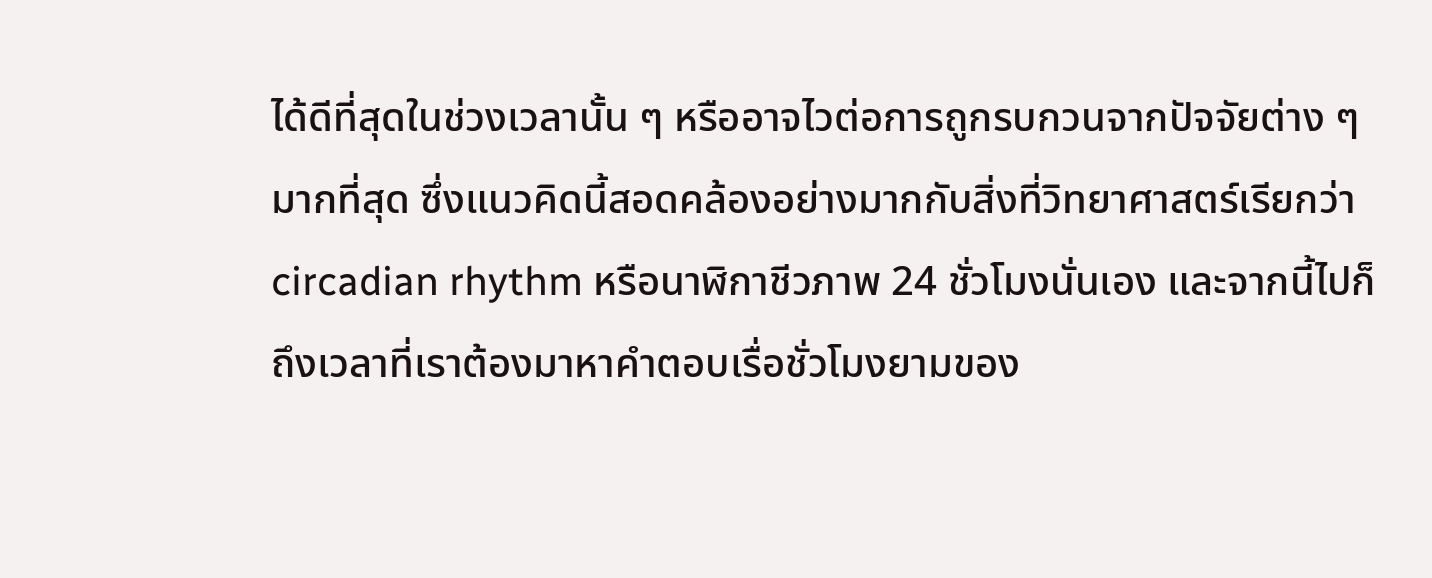ได้ดีที่สุดในช่วงเวลานั้น ๆ หรืออาจไวต่อการถูกรบกวนจากปัจจัยต่าง ๆ มากที่สุด ซึ่งแนวคิดนี้สอดคล้องอย่างมากกับสิ่งที่วิทยาศาสตร์เรียกว่า circadian rhythm หรือนาฬิกาชีวภาพ 24 ชั่วโมงนั่นเอง และจากนี้ไปก็ถึงเวลาที่เราต้องมาหาคำตอบเรื่อชั่วโมงยามของ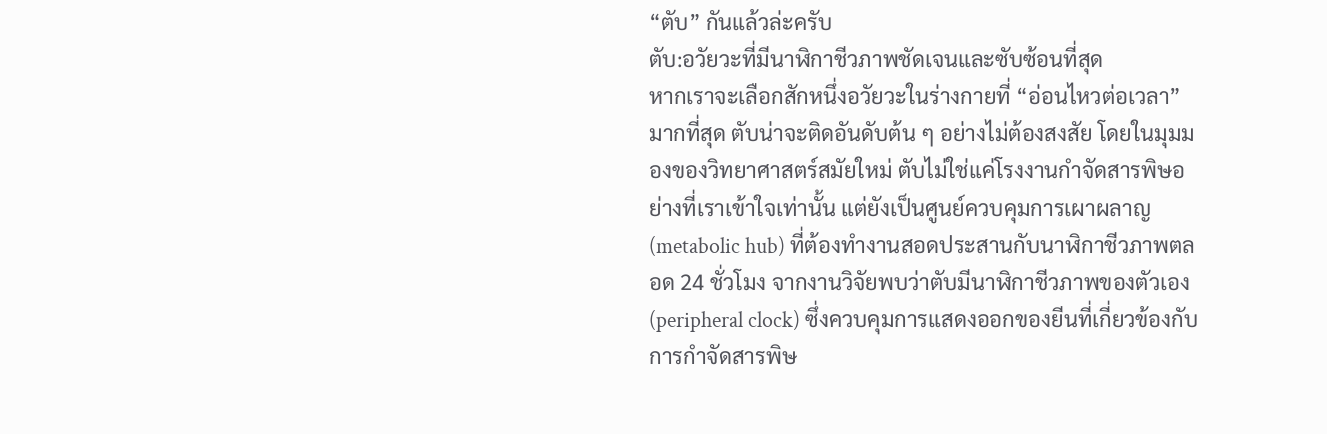“ตับ” กันแล้วล่ะครับ
ตับ:อวัยวะที่มีนาฬิกาชีวภาพชัดเจนและซับซ้อนที่สุด
หากเราจะเลือกสักหนึ่งอวัยวะในร่างกายที่ “อ่อนไหวต่อเวลา” มากที่สุด ตับน่าจะติดอันดับต้น ๆ อย่างไม่ต้องสงสัย โดยในมุมมองของวิทยาศาสตร์สมัยใหม่ ตับไม่ใช่แค่โรงงานกำจัดสารพิษอย่างที่เราเข้าใจเท่านั้น แต่ยังเป็นศูนย์ควบคุมการเผาผลาญ (metabolic hub) ที่ต้องทำงานสอดประสานกับนาฬิกาชีวภาพตลอด 24 ชั่วโมง จากงานวิจัยพบว่าตับมีนาฬิกาชีวภาพของตัวเอง (peripheral clock) ซึ่งควบคุมการแสดงออกของยีนที่เกี่ยวข้องกับการกำจัดสารพิษ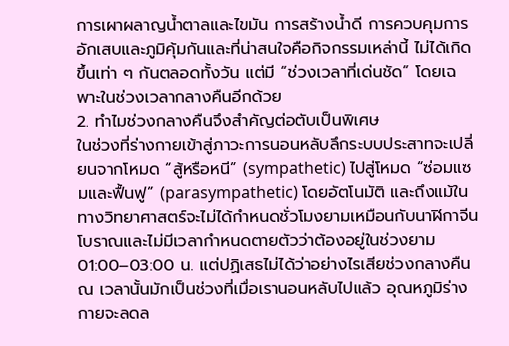การเผาผลาญน้ำตาลและไขมัน การสร้างน้ำดี การควบคุมการอักเสบและภูมิคุ้มกันและที่น่าสนใจคือกิจกรรมเหล่านี้ ไม่ได้เกิดขึ้นเท่า ๆ กันตลอดทั้งวัน แต่มี “ช่วงเวลาที่เด่นชัด” โดยเฉพาะในช่วงเวลากลางคืนอีกด้วย
2. ทำไมช่วงกลางคืนจึงสำคัญต่อตับเป็นพิเศษ
ในช่วงที่ร่างกายเข้าสู่ภาวะการนอนหลับลึกระบบประสาทจะเปลี่ยนจากโหมด “สู้หรือหนี” (sympathetic) ไปสู่โหมด “ซ่อมแซมและฟื้นฟู” (parasympathetic) โดยอัตโนมัติ และถึงแม้ในทางวิทยาศาสตร์จะไม่ได้กำหนดชั่วโมงยามเหมือนกับนาฬิกาจีนโบราณและไม่มีเวลากำหนดตายตัวว่าต้องอยู่ในช่วงยาม 01:00–03:00 น. แต่ปฏิเสธไม่ได้ว่าอย่างไรเสียช่วงกลางคืน ณ เวลานั้นมักเป็นช่วงที่เมื่อเรานอนหลับไปแล้ว อุณหภูมิร่างกายจะลดล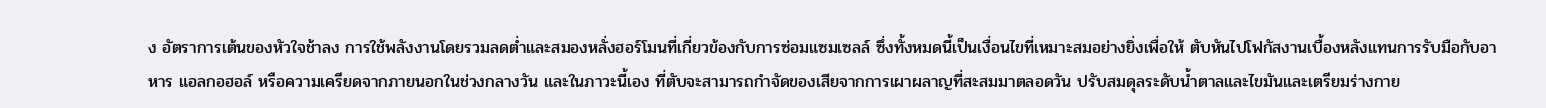ง อัตราการเต้นของหัวใจช้าลง การใช้พลังงานโดยรวมลดต่ำและสมองหลั่งฮอร์โมนที่เกี่ยวข้องกับการซ่อมแซมเซลล์ ซึ่งทั้งหมดนี้เป็นเงื่อนไขที่เหมาะสมอย่างยิ่งเพื่อให้ ตับหันไปโฟกัสงานเบื้องหลังแทนการรับมือกับอาหาร แอลกอฮอล์ หรือความเครียดจากภายนอกในช่วงกลางวัน และในภาวะนี้เอง ที่ตับจะสามารถกำจัดของเสียจากการเผาผลาญที่สะสมมาตลอดวัน ปรับสมดุลระดับน้ำตาลและไขมันและเตรียมร่างกาย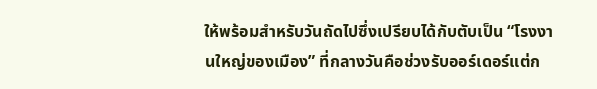ให้พร้อมสำหรับวันถัดไปซึ่งเปรียบได้กับตับเป็น “โรงงานใหญ่ของเมือง” ที่กลางวันคือช่วงรับออร์เดอร์แต่ก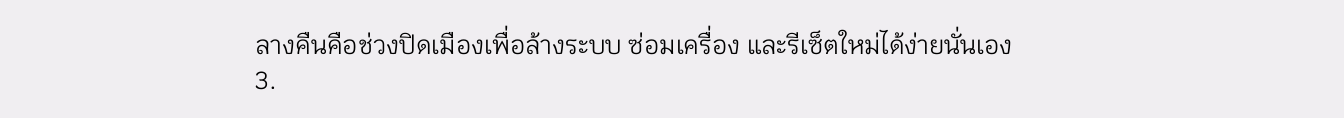ลางคืนคือช่วงปิดเมืองเพื่อล้างระบบ ซ่อมเครื่อง และรีเซ็ตใหม่ได้ง่ายนั่นเอง
3.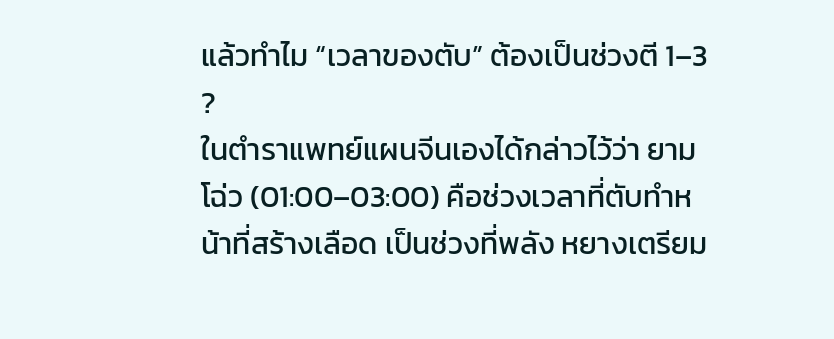แล้วทำไม “เวลาของตับ” ต้องเป็นช่วงตี 1–3 ?
ในตำราแพทย์แผนจีนเองได้กล่าวไว้ว่า ยามโฉ่ว (01:00–03:00) คือช่วงเวลาที่ตับทำหน้าที่สร้างเลือด เป็นช่วงที่พลัง หยางเตรียม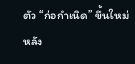ตัว “ก่อกำเนิด” ขึ้นใหม่ หลัง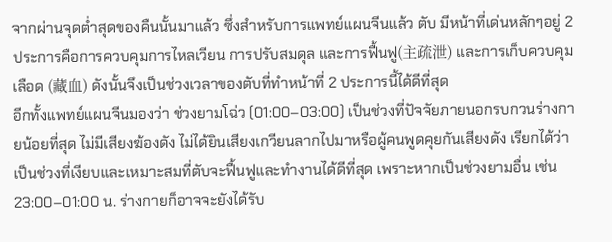จากผ่านจุดต่ำสุดของคืนนั้นมาแล้ว ซึ่งสำหรับการแพทย์แผนจีนแล้ว ตับ มีหน้าที่เด่นหลักๆอยู่ 2 ประการคือการควบคุมการไหลเวียน การปรับสมดุล และการฟื้นฟู(主疏泄) และการเก็บควบคุมเลือด (藏血) ดังนั้นจึงเป็นช่วงเวลาของตับที่ทำหน้าที่ 2 ประการนี้ได้ดีที่สุด
อีกทั้งแพทย์แผนจีนมองว่า ช่วงยามโฉ่ว (01:00–03:00) เป็นช่วงที่ปัจจัยภายนอกรบกวนร่างกายน้อยที่สุด ไม่มีเสียงฆ้องดัง ไม่ได้ยินเสียงเกวียนลากไปมาหรือผู้คนพูดคุยกันเสียงดัง เรียกได้ว่าเป็นช่วงที่เงียบและเหมาะสมที่ตับจะฟื้นฟูและทำงานได้ดีที่สุด เพราะหากเป็นช่วงยามอื่น เช่น 23:00–01:00 น. ร่างกายก็อาจจะยังได้รับ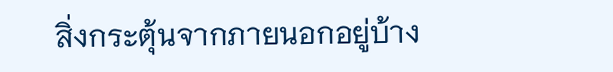สิ่งกระตุ้นจากภายนอกอยู่บ้าง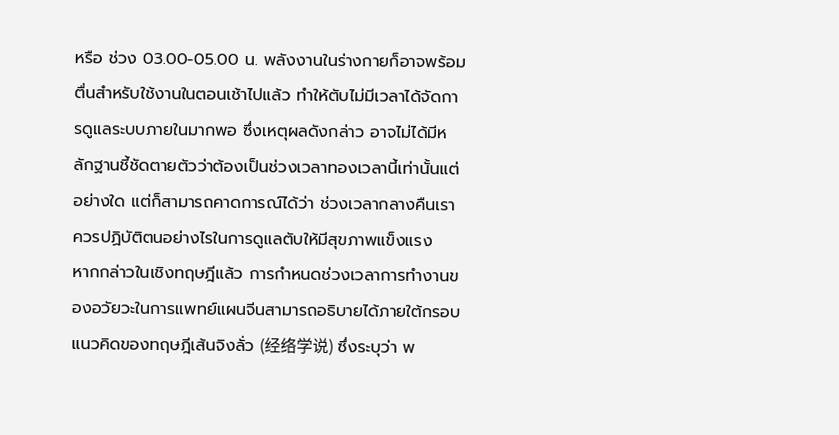หรือ ช่วง 03.00-05.00 น. พลังงานในร่างกายก็อาจพร้อมตื่นสำหรับใช้งานในตอนเช้าไปแล้ว ทำให้ตับไม่มีเวลาได้จัดการดูแลระบบภายในมากพอ ซึ่งเหตุผลดังกล่าว อาจไม่ได้มีหลักฐานชี้ชัดตายตัวว่าต้องเป็นช่วงเวลาทองเวลานี้เท่านั้นแต่อย่างใด แต่ก็สามารถคาดการณ์ได้ว่า ช่วงเวลากลางคืนเราควรปฏิบัติตนอย่างไรในการดูแลตับให้มีสุขภาพแข็งแรง
หากกล่าวในเชิงทฤษฎีแล้ว การกำหนดช่วงเวลาการทำงานของอวัยวะในการแพทย์แผนจีนสามารถอธิบายได้ภายใต้กรอบแนวคิดของทฤษฎีเส้นจิงลั่ว (经络学说) ซึ่งระบุว่า พ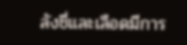ลังชี่และเลือดมีการ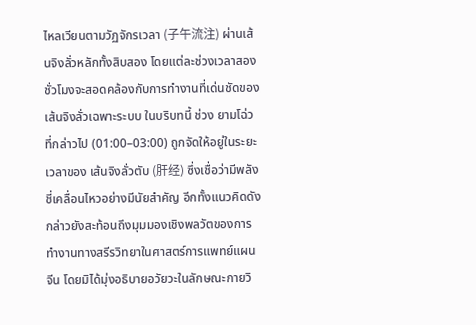ไหลเวียนตามวัฏจักรเวลา (子午流注) ผ่านเส้นจิงลั่วหลักทั้งสิบสอง โดยแต่ละช่วงเวลาสองชั่วโมงจะสอดคล้องกับการทำงานที่เด่นชัดของเส้นจิงลั่วเฉพาะระบบ ในบริบทนี้ ช่วง ยามโฉ่วที่กล่าวไป (01:00–03:00) ถูกจัดให้อยู่ในระยะเวลาของ เส้นจิงลั่วตับ (肝经) ซึ่งเชื่อว่ามีพลังชี่เคลื่อนไหวอย่างมีนัยสำคัญ อีกทั้งแนวคิดดังกล่าวยังสะท้อนถึงมุมมองเชิงพลวัตของการทำงานทางสรีรวิทยาในศาสตร์การแพทย์แผนจีน โดยมิได้มุ่งอธิบายอวัยวะในลักษณะกายวิ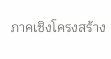ภาคเชิงโครงสร้าง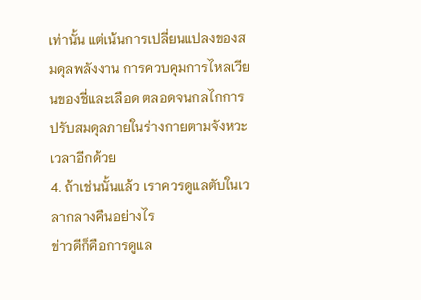เท่านั้น แต่เน้นการเปลี่ยนแปลงของสมดุลพลังงาน การควบคุมการไหลเวียนของชี่และเลือด ตลอดจนกลไกการปรับสมดุลภายในร่างกายตามจังหวะเวลาอีกด้วย
4. ถ้าเช่นนั้นแล้ว เราควรดูแลตับในเวลากลางคืนอย่างไร
ข่าวดีก็คือการดูแล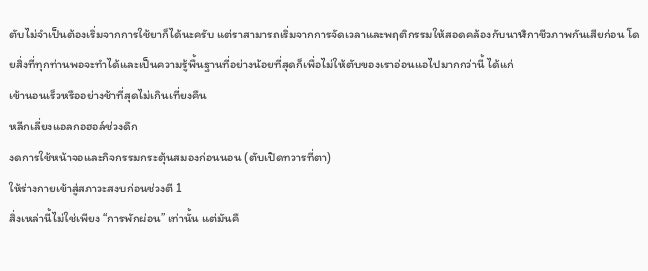ตับไม่จำเป็นต้องเริ่มจากการใช้ยาก็ได้นะครับ แต่ราสามารถเริ่มจากการจัดเวลาและพฤติกรรมให้สอดคล้องกับนาฬิกาชีวภาพกันเสียก่อน โดยสิ่งที่ทุกท่านพอจะทำได้และเป็นความรู้พื้นฐานที่อย่างน้อยที่สุดก็เพื่อไม่ให้ตับของเราอ่อนแอไปมากกว่านี้ ได้แก่
เข้านอนเร็วหรืออย่างช้าที่สุดไม่เกินเที่ยงคืน
หลีกเลี่ยงแอลกอฮอล์ช่วงดึก
งดการใช้หน้าจอและกิจกรรมกระตุ้นสมองก่อนนอน (ตับเปิดทวารที่ตา)
ให้ร่างกายเข้าสู่สภาวะสงบก่อนช่วงตี 1
สิ่งเหล่านี้ไม่ใช่เพียง “การพักผ่อน” เท่านั้น แต่มันคื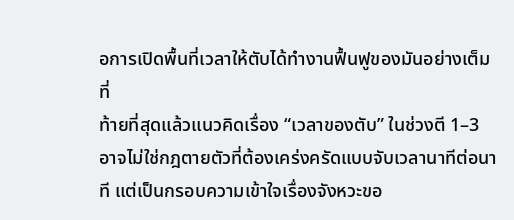อการเปิดพื้นที่เวลาให้ตับได้ทำงานฟื้นฟูของมันอย่างเต็มที่
ท้ายที่สุดแล้วแนวคิดเรื่อง “เวลาของตับ” ในช่วงตี 1–3 อาจไม่ใช่กฎตายตัวที่ต้องเคร่งครัดแบบจับเวลานาทีต่อนาที แต่เป็นกรอบความเข้าใจเรื่องจังหวะขอ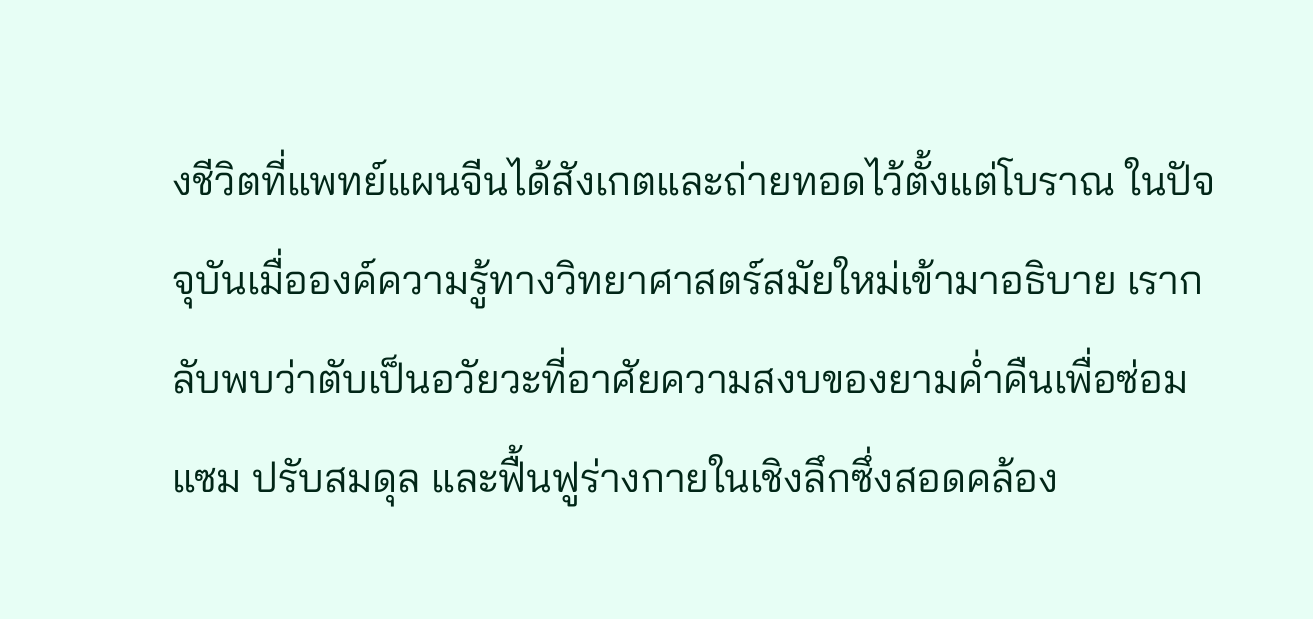งชีวิตที่แพทย์แผนจีนได้สังเกตและถ่ายทอดไว้ตั้งแต่โบราณ ในปัจจุบันเมื่อองค์ความรู้ทางวิทยาศาสตร์สมัยใหม่เข้ามาอธิบาย เรากลับพบว่าตับเป็นอวัยวะที่อาศัยความสงบของยามค่ำคืนเพื่อซ่อมแซม ปรับสมดุล และฟื้นฟูร่างกายในเชิงลึกซึ่งสอดคล้อง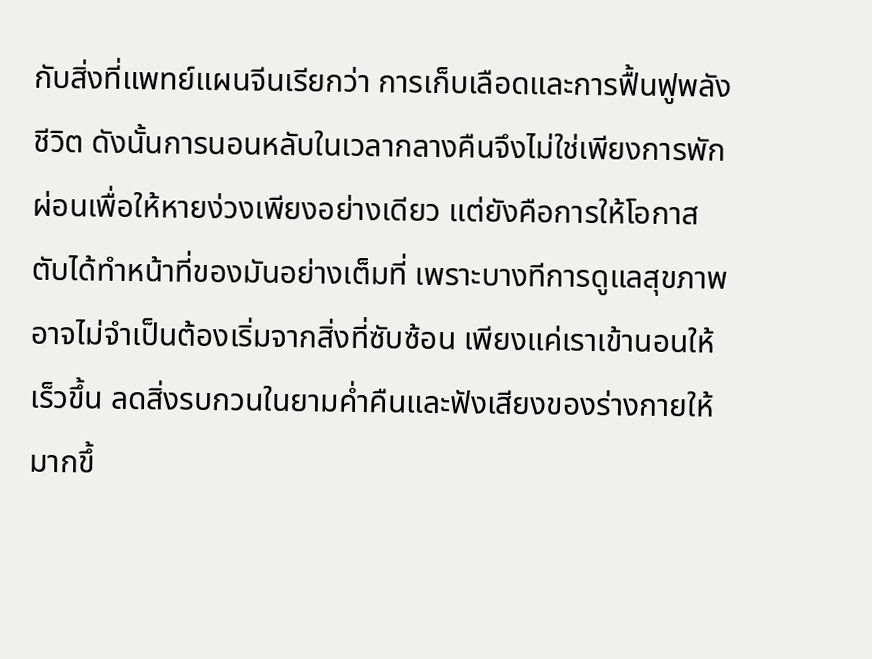กับสิ่งที่แพทย์แผนจีนเรียกว่า การเก็บเลือดและการฟื้นฟูพลังชีวิต ดังนั้นการนอนหลับในเวลากลางคืนจึงไม่ใช่เพียงการพักผ่อนเพื่อให้หายง่วงเพียงอย่างเดียว แต่ยังคือการให้โอกาสตับได้ทำหน้าที่ของมันอย่างเต็มที่ เพราะบางทีการดูแลสุขภาพอาจไม่จำเป็นต้องเริ่มจากสิ่งที่ซับซ้อน เพียงแค่เราเข้านอนให้เร็วขึ้น ลดสิ่งรบกวนในยามค่ำคืนและฟังเสียงของร่างกายให้มากขึ้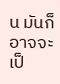น มันก็อาจจะเป็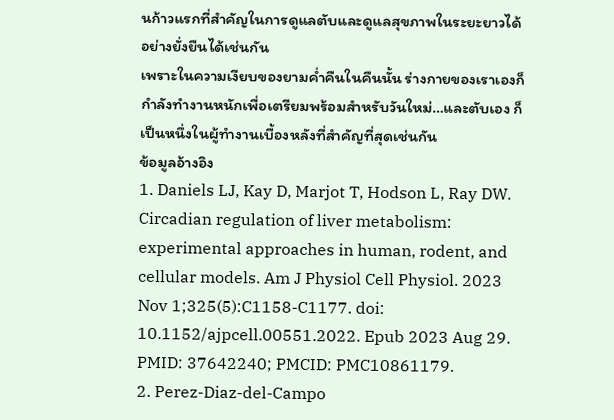นก้าวแรกที่สำคัญในการดูแลตับและดูแลสุขภาพในระยะยาวได้อย่างยั่งยืนได้เช่นกัน
เพราะในความเงียบของยามค่ำคืนในคืนนั้น ร่างกายของเราเองก็กำลังทำงานหนักเพื่อเตรียมพร้อมสำหรับวันใหม่…และตับเอง ก็เป็นหนึ่งในผู้ทำงานเบื้องหลังที่สำคัญที่สุดเช่นกัน
ข้อมูลอ้างอิง
1. Daniels LJ, Kay D, Marjot T, Hodson L, Ray DW. Circadian regulation of liver metabolism: experimental approaches in human, rodent, and cellular models. Am J Physiol Cell Physiol. 2023 Nov 1;325(5):C1158-C1177. doi: 10.1152/ajpcell.00551.2022. Epub 2023 Aug 29. PMID: 37642240; PMCID: PMC10861179.
2. Perez-Diaz-del-Campo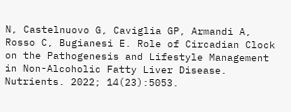N, Castelnuovo G, Caviglia GP, Armandi A, Rosso C, Bugianesi E. Role of Circadian Clock on the Pathogenesis and Lifestyle Management in Non-Alcoholic Fatty Liver Disease. Nutrients. 2022; 14(23):5053.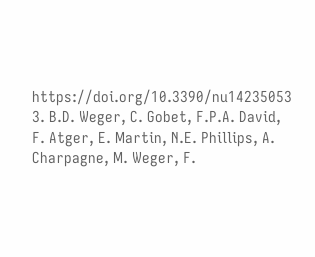https://doi.org/10.3390/nu14235053
3. B.D. Weger, C. Gobet, F.P.A. David, F. Atger, E. Martin, N.E. Phillips, A. Charpagne, M. Weger, F.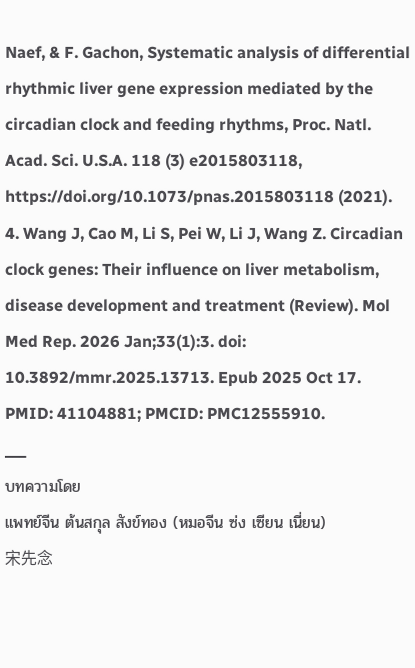Naef, & F. Gachon, Systematic analysis of differential rhythmic liver gene expression mediated by the circadian clock and feeding rhythms, Proc. Natl. Acad. Sci. U.S.A. 118 (3) e2015803118, https://doi.org/10.1073/pnas.2015803118 (2021).
4. Wang J, Cao M, Li S, Pei W, Li J, Wang Z. Circadian clock genes: Their influence on liver metabolism, disease development and treatment (Review). Mol Med Rep. 2026 Jan;33(1):3. doi: 10.3892/mmr.2025.13713. Epub 2025 Oct 17. PMID: 41104881; PMCID: PMC12555910.
___
บทความโดย
แพทย์จีน ต้นสกุล สังข์ทอง (หมอจีน ซ่ง เซียน เนี่ยน)
宋先念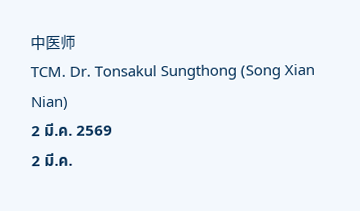中医师
TCM. Dr. Tonsakul Sungthong (Song Xian Nian)
2 มี.ค. 2569
2 มี.ค.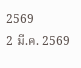2569
2 มี.ค. 2569